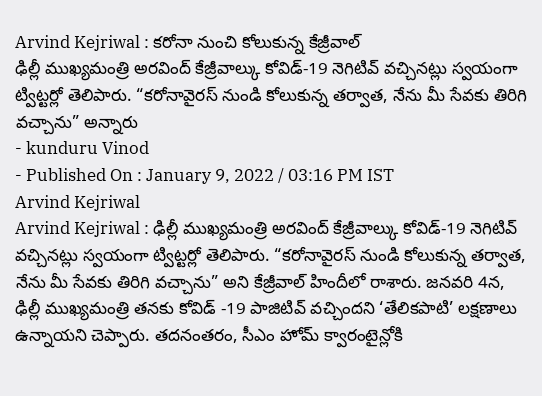Arvind Kejriwal : కరోనా నుంచి కోలుకున్న కేజ్రీవాల్
ఢిల్లీ ముఖ్యమంత్రి అరవింద్ కేజ్రీవాల్కు కోవిడ్-19 నెగిటివ్ వచ్చినట్లు స్వయంగా ట్విట్టర్లో తెలిపారు. “కరోనావైరస్ నుండి కోలుకున్న తర్వాత, నేను మీ సేవకు తిరిగి వచ్చాను” అన్నారు
- kunduru Vinod
- Published On : January 9, 2022 / 03:16 PM IST
Arvind Kejriwal
Arvind Kejriwal : ఢిల్లీ ముఖ్యమంత్రి అరవింద్ కేజ్రీవాల్కు కోవిడ్-19 నెగిటివ్ వచ్చినట్లు స్వయంగా ట్విట్టర్లో తెలిపారు. “కరోనావైరస్ నుండి కోలుకున్న తర్వాత, నేను మీ సేవకు తిరిగి వచ్చాను” అని కేజ్రీవాల్ హిందీలో రాశారు. జనవరి 4న, ఢిల్లీ ముఖ్యమంత్రి తనకు కోవిడ్ -19 పాజిటివ్ వచ్చిందని ‘తేలికపాటి’ లక్షణాలు ఉన్నాయని చెప్పారు. తదనంతరం, సీఎం హోమ్ క్వారంటైన్లోకి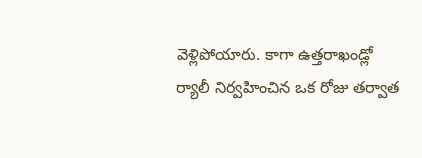వెళ్లిపోయారు. కాగా ఉత్తరాఖండ్లో ర్యాలీ నిర్వహించిన ఒక రోజు తర్వాత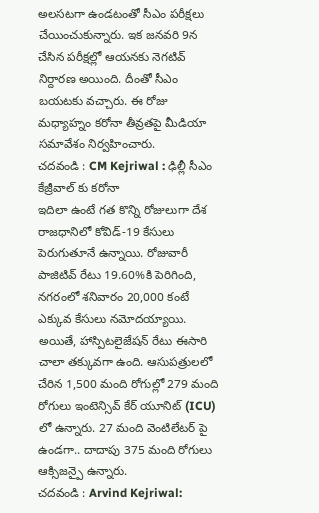అలసటగా ఉండటంతో సీఎం పరీక్షలు చేయించుకున్నారు. ఇక జనవరి 9న చేసిన పరీక్షల్లో ఆయనకు నెగటివ్ నిర్దారణ అయింది. దీంతో సీఎం బయటకు వచ్చారు. ఈ రోజు మధ్యాహ్నం కరోనా తీవ్రతపై మీడియా సమావేశం నిర్వహించారు.
చదవండి : CM Kejriwal : ఢిల్లీ సీఎం కేజ్రీవాల్ కు కరోనా
ఇదిలా ఉంటే గత కొన్ని రోజులుగా దేశ రాజధానిలో కోవిడ్-19 కేసులు పెరుగుతూనే ఉన్నాయి. రోజువారీ పాజిటివ్ రేటు 19.60%కి పెరిగింది, నగరంలో శనివారం 20,000 కంటే ఎక్కువ కేసులు నమోదయ్యాయి. అయితే, హాస్పిటలైజేషన్ రేటు ఈసారి చాలా తక్కువగా ఉంది. ఆసుపత్రులలో చేరిన 1,500 మంది రోగుల్లో 279 మంది రోగులు ఇంటెన్సివ్ కేర్ యూనిట్ (ICU) లో ఉన్నారు. 27 మంది వెంటిలేటర్ పై ఉండగా.. దాదాపు 375 మంది రోగులు ఆక్సిజన్పై ఉన్నారు.
చదవండి : Arvind Kejriwal: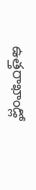ఉత్తరాఖాండ్లో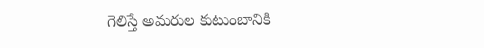గెలిస్తే అమరుల కుటుంబానికి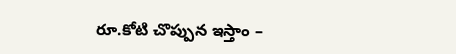రూ.కోటి చొప్పున ఇస్తాం –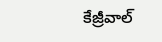కేజ్రీవాల్